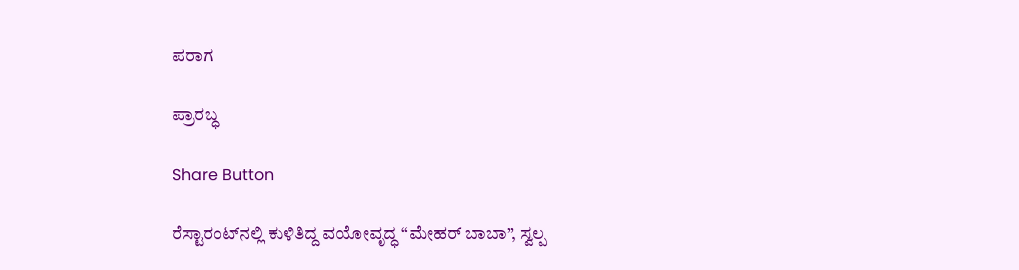ಪರಾಗ

ಪ್ರಾರಬ್ಧ

Share Button

ರೆಸ್ಟಾರಂಟ್‌ನಲ್ಲಿ ಕುಳಿತಿದ್ದ ವಯೋವೃದ್ಧ “ಮೇಹರ್ ಬಾಬಾ”, ಸ್ವಲ್ಪ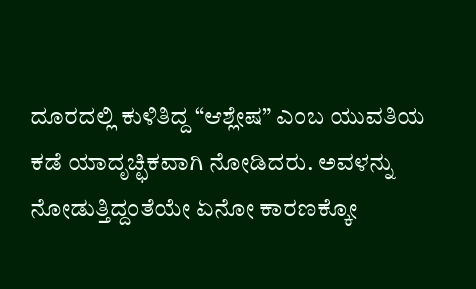ದೂರದಲ್ಲಿ ಕುಳಿತಿದ್ದ “ಆಶ್ಲೇಷ” ಎಂಬ ಯುವತಿಯ ಕಡೆ ಯಾದೃಚ್ಛಿಕವಾಗಿ ನೋಡಿದರು. ಅವಳನ್ನು ನೋಡುತ್ತಿದ್ದಂತೆಯೇ ಏನೋ ಕಾರಣಕ್ಕೋ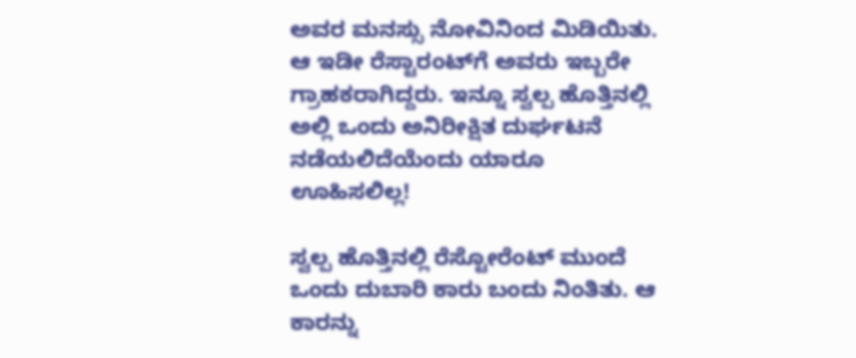ಅವರ ಮನಸ್ಸು ನೋವಿನಿಂದ ಮಿಡಿಯಿತು. ಆ ಇಡೀ ರೆಸ್ಟಾರಂಟ್‌ಗೆ ಅವರು ಇಬ್ಬರೇ ಗ್ರಾಹಕರಾಗಿದ್ದರು. ಇನ್ನೂ ಸ್ವಲ್ಪ ಹೊತ್ತಿನಲ್ಲಿ ಅಲ್ಲಿ ಒಂದು ಅನಿರೀಕ್ಷಿತ ದುರ್ಘಟನೆ ನಡೆಯಲಿದೆಯೆಂದು ಯಾರೂ ಊಹಿಸಲಿಲ್ಲ!

ಸ್ವಲ್ಪ ಹೊತ್ತಿನಲ್ಲಿ ರೆಸ್ಟೋರೆಂಟ್ ಮುಂದೆ ಒಂದು ದುಬಾರಿ ಕಾರು ಬಂದು ನಿಂತಿತು. ಆ ಕಾರನ್ನು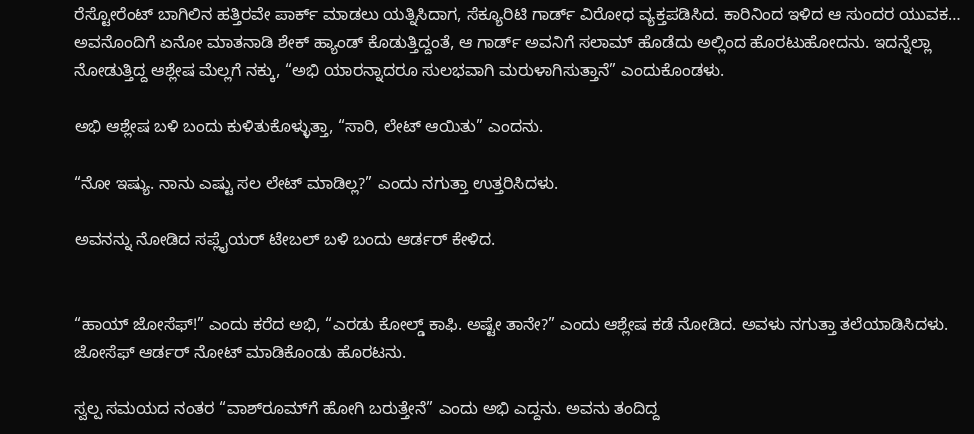ರೆಸ್ಟೋರೆಂಟ್ ಬಾಗಿಲಿನ ಹತ್ತಿರವೇ ಪಾರ್ಕ್ ಮಾಡಲು ಯತ್ನಿಸಿದಾಗ, ಸೆಕ್ಯೂರಿಟಿ ಗಾರ್ಡ್ ವಿರೋಧ ವ್ಯಕ್ತಪಡಿಸಿದ. ಕಾರಿನಿಂದ ಇಳಿದ ಆ ಸುಂದರ ಯುವಕ… ಅವನೊಂದಿಗೆ ಏನೋ ಮಾತನಾಡಿ ಶೇಕ್ ಹ್ಯಾಂಡ್ ಕೊಡುತ್ತಿದ್ದಂತೆ, ಆ ಗಾರ್ಡ್ ಅವನಿಗೆ ಸಲಾಮ್ ಹೊಡೆದು ಅಲ್ಲಿಂದ ಹೊರಟುಹೋದನು. ಇದನ್ನೆಲ್ಲಾ ನೋಡುತ್ತಿದ್ದ ಆಶ್ಲೇಷ ಮೆಲ್ಲಗೆ ನಕ್ಕು, “ಅಭಿ ಯಾರನ್ನಾದರೂ ಸುಲಭವಾಗಿ ಮರುಳಾಗಿಸುತ್ತಾನೆ” ಎಂದುಕೊಂಡಳು.

ಅಭಿ ಆಶ್ಲೇಷ ಬಳಿ ಬಂದು ಕುಳಿತುಕೊಳ್ಳುತ್ತಾ, “ಸಾರಿ, ಲೇಟ್ ಆಯಿತು” ಎಂದನು.

“ನೋ ಇಷ್ಯು. ನಾನು ಎಷ್ಟು ಸಲ ಲೇಟ್ ಮಾಡಿಲ್ಲ?” ಎಂದು ನಗುತ್ತಾ ಉತ್ತರಿಸಿದಳು.

ಅವನನ್ನು ನೋಡಿದ ಸಪ್ಲೈಯರ್ ಟೇಬಲ್ ಬಳಿ ಬಂದು ಆರ್ಡರ್ ಕೇಳಿದ.


“ಹಾಯ್ ಜೋಸೆಫ್!” ಎಂದು ಕರೆದ ಅಭಿ, “ಎರಡು ಕೋಲ್ಡ್ ಕಾಫಿ. ಅಷ್ಟೇ ತಾನೇ?” ಎಂದು ಆಶ್ಲೇಷ ಕಡೆ ನೋಡಿದ. ಅವಳು ನಗುತ್ತಾ ತಲೆಯಾಡಿಸಿದಳು. ಜೋಸೆಫ್ ಆರ್ಡರ್ ನೋಟ್ ಮಾಡಿಕೊಂಡು ಹೊರಟನು.

ಸ್ವಲ್ಪ ಸಮಯದ ನಂತರ “ವಾಶ್‌ರೂಮ್‌ಗೆ ಹೋಗಿ ಬರುತ್ತೇನೆ” ಎಂದು ಅಭಿ ಎದ್ದನು. ಅವನು ತಂದಿದ್ದ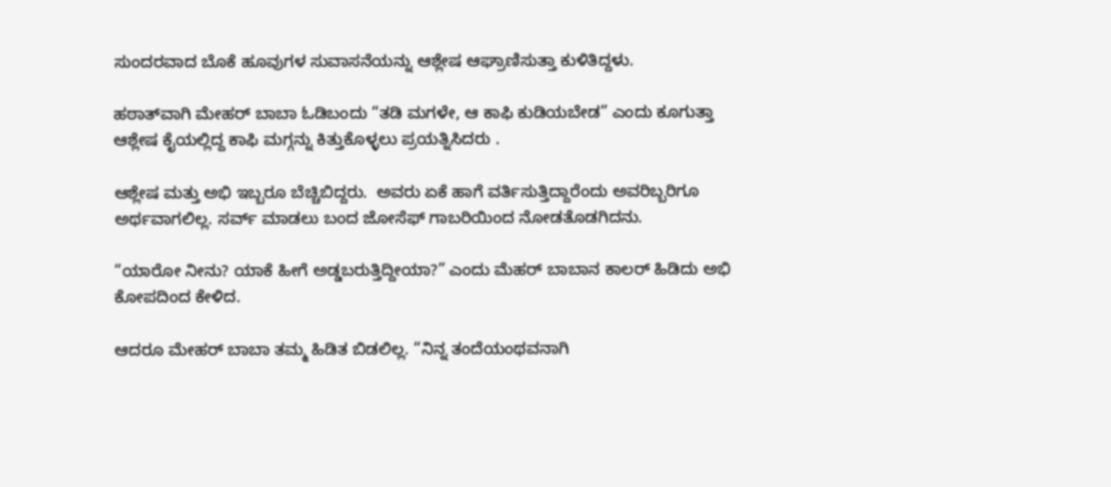ಸುಂದರವಾದ ಬೊಕೆ ಹೂವುಗಳ ಸುವಾಸನೆಯನ್ನು ಆಶ್ಲೇಷ ಆಘ್ರಾಣಿಸುತ್ತಾ ಕುಳಿತಿದ್ದಳು.

ಹಠಾತ್‌ವಾಗಿ ಮೇಹರ್ ಬಾಬಾ ಓಡಿಬಂದು “ತಡಿ ಮಗಳೇ, ಆ ಕಾಫಿ ಕುಡಿಯಬೇಡ” ಎಂದು ಕೂಗುತ್ತಾ ಆಶ್ಲೇಷ ಕೈಯಲ್ಲಿದ್ದ ಕಾಫಿ ಮಗ್ಗನ್ನು ಕಿತ್ತುಕೊಳ್ಳಲು ಪ್ರಯತ್ನಿಸಿದರು .

ಆಶ್ಲೇಷ ಮತ್ತು ಅಭಿ ಇಬ್ಬರೂ ಬೆಚ್ಚಿಬಿದ್ದರು.  ಅವರು ಏಕೆ ಹಾಗೆ ವರ್ತಿಸುತ್ತಿದ್ದಾರೆಂದು ಅವರಿಬ್ಬರಿಗೂ ಅರ್ಥವಾಗಲಿಲ್ಲ. ಸರ್ವ್ ಮಾಡಲು ಬಂದ ಜೋಸೆಫ್ ಗಾಬರಿಯಿಂದ ನೋಡತೊಡಗಿದನು.

“ಯಾರೋ ನೀನು? ಯಾಕೆ ಹೀಗೆ ಅಡ್ಡಬರುತ್ತಿದ್ದೀಯಾ?” ಎಂದು ಮೆಹರ್ ಬಾಬಾನ ಕಾಲರ್ ಹಿಡಿದು ಅಭಿ ಕೋಪದಿಂದ ಕೇಳಿದ.

ಆದರೂ ಮೇಹರ್ ಬಾಬಾ ತಮ್ಮ ಹಿಡಿತ ಬಿಡಲಿಲ್ಲ. “ನಿನ್ನ ತಂದೆಯಂಥವನಾಗಿ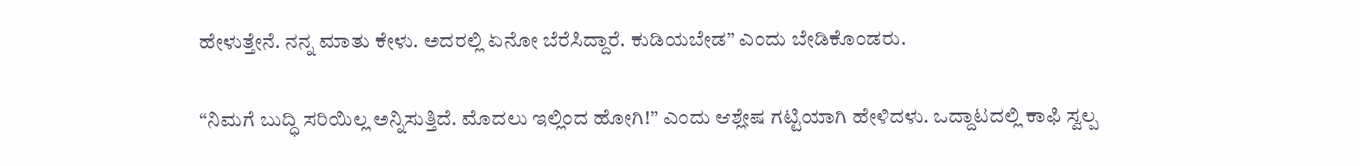ಹೇಳುತ್ತೇನೆ. ನನ್ನ ಮಾತು ಕೇಳು. ಅದರಲ್ಲಿ ಏನೋ ಬೆರೆಸಿದ್ದಾರೆ. ಕುಡಿಯಬೇಡ” ಎಂದು ಬೇಡಿಕೊಂಡರು.

“ನಿಮಗೆ ಬುದ್ಧಿ ಸರಿಯಿಲ್ಲ ಅನ್ನಿಸುತ್ತಿದೆ. ಮೊದಲು ಇಲ್ಲಿಂದ ಹೋಗಿ!” ಎಂದು ಆಶ್ಲೇಷ ಗಟ್ಟಿಯಾಗಿ ಹೇಳಿದಳು. ಒದ್ದಾಟದಲ್ಲಿ ಕಾಫಿ ಸ್ವಲ್ಪ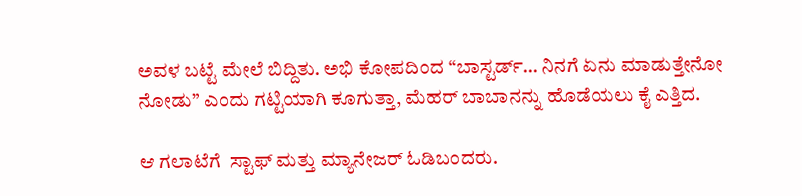ಅವಳ ಬಟ್ಟೆ ಮೇಲೆ ಬಿದ್ದಿತು. ಅಭಿ ಕೋಪದಿಂದ “ಬಾಸ್ಟರ್ಡ್… ನಿನಗೆ ಏನು ಮಾಡುತ್ತೇನೋ ನೋಡು” ಎಂದು ಗಟ್ಟಿಯಾಗಿ ಕೂಗುತ್ತಾ, ಮೆಹರ್ ಬಾಬಾನನ್ನು ಹೊಡೆಯಲು ಕೈ ಎತ್ತಿದ.

ಆ ಗಲಾಟೆಗೆ  ಸ್ಟಾಫ್ ಮತ್ತು ಮ್ಯಾನೇಜರ್ ಓಡಿಬಂದರು.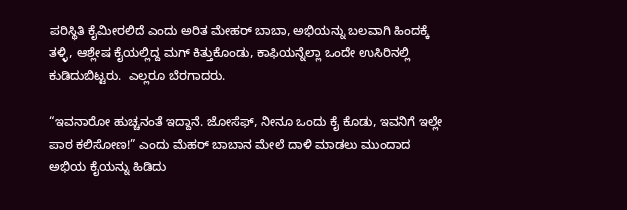ಪರಿಸ್ಥಿತಿ ಕೈಮೀರಲಿದೆ ಎಂದು ಅರಿತ ಮೇಹರ್ ಬಾಬಾ, ಅಭಿಯನ್ನು ಬಲವಾಗಿ ಹಿಂದಕ್ಕೆ ತಳ್ಳಿ, ಆಶ್ಲೇಷ ಕೈಯಲ್ಲಿದ್ದ ಮಗ್ ಕಿತ್ತುಕೊಂಡು, ಕಾಫಿಯನ್ನೆಲ್ಲಾ ಒಂದೇ ಉಸಿರಿನಲ್ಲಿ ಕುಡಿದುಬಿಟ್ಟರು.  ಎಲ್ಲರೂ ಬೆರಗಾದರು.

“ಇವನಾರೋ ಹುಚ್ಚನಂತೆ ಇದ್ದಾನೆ. ಜೋಸೆಫ್, ನೀನೂ ಒಂದು ಕೈ ಕೊಡು, ಇವನಿಗೆ ಇಲ್ಲೇ ಪಾಠ ಕಲಿಸೋಣ!” ಎಂದು ಮೆಹರ್ ಬಾಬಾನ ಮೇಲೆ ದಾಳಿ ಮಾಡಲು ಮುಂದಾದ ಅಭಿಯ ಕೈಯನ್ನು ಹಿಡಿದು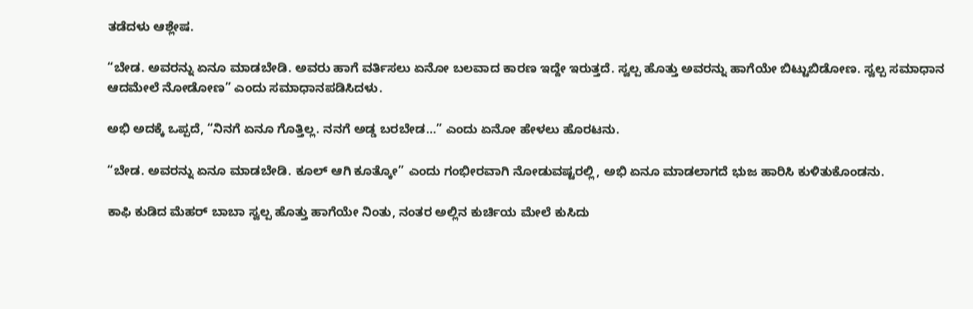ತಡೆದಳು ಆಶ್ಲೇಷ.

“ಬೇಡ. ಅವರನ್ನು ಏನೂ ಮಾಡಬೇಡಿ. ಅವರು ಹಾಗೆ ವರ್ತಿಸಲು ಏನೋ ಬಲವಾದ ಕಾರಣ ಇದ್ದೇ ಇರುತ್ತದೆ. ಸ್ವಲ್ಪ ಹೊತ್ತು ಅವರನ್ನು ಹಾಗೆಯೇ ಬಿಟ್ಟುಬಿಡೋಣ. ಸ್ವಲ್ಪ ಸಮಾಧಾನ ಆದಮೇಲೆ ನೋಡೋಣ” ಎಂದು ಸಮಾಧಾನಪಡಿಸಿದಳು.

ಅಭಿ ಅದಕ್ಕೆ ಒಪ್ಪದೆ, “ನಿನಗೆ ಏನೂ ಗೊತ್ತಿಲ್ಲ. ನನಗೆ ಅಡ್ಡ ಬರಬೇಡ…” ಎಂದು ಏನೋ ಹೇಳಲು ಹೊರಟನು.

“ಬೇಡ. ಅವರನ್ನು ಏನೂ ಮಾಡಬೇಡಿ. ಕೂಲ್ ಆಗಿ ಕೂತ್ಕೋ” ಎಂದು ಗಂಭೀರವಾಗಿ ನೋಡುವಷ್ಟರಲ್ಲಿ, ಅಭಿ ಏನೂ ಮಾಡಲಾಗದೆ ಭುಜ ಹಾರಿಸಿ ಕುಳಿತುಕೊಂಡನು.

ಕಾಫಿ ಕುಡಿದ ಮೆಹರ್ ಬಾಬಾ ಸ್ವಲ್ಪ ಹೊತ್ತು ಹಾಗೆಯೇ ನಿಂತು, ನಂತರ ಅಲ್ಲಿನ ಕುರ್ಚಿಯ ಮೇಲೆ ಕುಸಿದು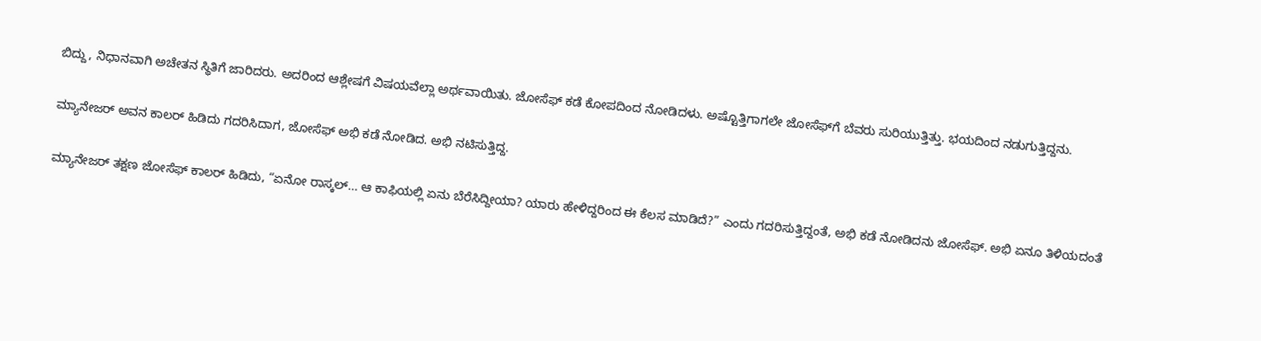ಬಿದ್ದು, ನಿಧಾನವಾಗಿ ಅಚೇತನ ಸ್ಥಿತಿಗೆ ಜಾರಿದರು. ಅದರಿಂದ ಆಶ್ಲೇಷಗೆ ವಿಷಯವೆಲ್ಲಾ ಅರ್ಥವಾಯಿತು. ಜೋಸೆಫ್ ಕಡೆ ಕೋಪದಿಂದ ನೋಡಿದಳು. ಅಷ್ಟೊತ್ತಿಗಾಗಲೇ ಜೋಸೆಫ್‌ಗೆ ಬೆವರು ಸುರಿಯುತ್ತಿತ್ತು. ಭಯದಿಂದ ನಡುಗುತ್ತಿದ್ದನು.

ಮ್ಯಾನೇಜರ್ ಅವನ ಕಾಲರ್ ಹಿಡಿದು ಗದರಿಸಿದಾಗ, ಜೋಸೆಫ್ ಅಭಿ ಕಡೆ ನೋಡಿದ. ಅಭಿ ನಟಿಸುತ್ತಿದ್ದ.

ಮ್ಯಾನೇಜರ್ ತಕ್ಷಣ ಜೋಸೆಫ್ ಕಾಲರ್ ಹಿಡಿದು, “ಏನೋ ರಾಸ್ಕಲ್… ಆ ಕಾಫಿಯಲ್ಲಿ ಏನು ಬೆರೆಸಿದ್ದೀಯಾ? ಯಾರು ಹೇಳಿದ್ದರಿಂದ ಈ ಕೆಲಸ ಮಾಡಿದೆ?” ಎಂದು ಗದರಿಸುತ್ತಿದ್ದಂತೆ, ಅಭಿ ಕಡೆ ನೋಡಿದನು ಜೋಸೆಫ್. ಅಭಿ ಏನೂ ತಿಳಿಯದಂತೆ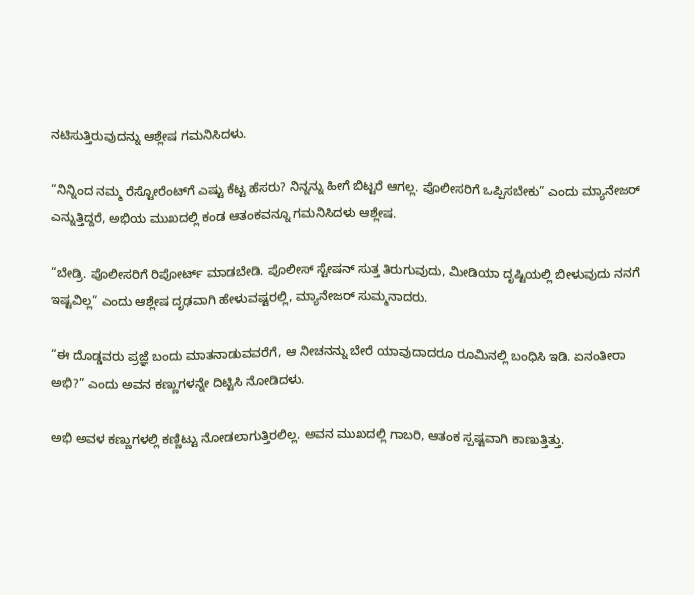ನಟಿಸುತ್ತಿರುವುದನ್ನು ಆಶ್ಲೇಷ ಗಮನಿಸಿದಳು.

“ನಿನ್ನಿಂದ ನಮ್ಮ ರೆಸ್ಟೋರೆಂಟ್‌ಗೆ ಎಷ್ಟು ಕೆಟ್ಟ ಹೆಸರು? ನಿನ್ನನ್ನು ಹೀಗೆ ಬಿಟ್ಟರೆ ಆಗಲ್ಲ. ಪೊಲೀಸರಿಗೆ ಒಪ್ಪಿಸಬೇಕು” ಎಂದು ಮ್ಯಾನೇಜರ್ ಎನ್ನುತ್ತಿದ್ದರೆ, ಅಭಿಯ ಮುಖದಲ್ಲಿ ಕಂಡ ಆತಂಕವನ್ನೂ ಗಮನಿಸಿದಳು ಆಶ್ಲೇಷ.

“ಬೇಡ್ರಿ. ಪೊಲೀಸರಿಗೆ ರಿಪೋರ್ಟ್ ಮಾಡಬೇಡಿ. ಪೊಲೀಸ್ ಸ್ಟೇಷನ್ ಸುತ್ತ ತಿರುಗುವುದು, ಮೀಡಿಯಾ ದೃಷ್ಟಿಯಲ್ಲಿ ಬೀಳುವುದು ನನಗೆ ಇಷ್ಟವಿಲ್ಲ” ಎಂದು ಆಶ್ಲೇಷ ದೃಢವಾಗಿ ಹೇಳುವಷ್ಟರಲ್ಲಿ, ಮ್ಯಾನೇಜರ್ ಸುಮ್ಮನಾದರು.

“ಈ ದೊಡ್ಡವರು ಪ್ರಜ್ಞೆ ಬಂದು ಮಾತನಾಡುವವರೆಗೆ, ಆ ನೀಚನನ್ನು ಬೇರೆ ಯಾವುದಾದರೂ ರೂಮಿನಲ್ಲಿ ಬಂಧಿಸಿ ಇಡಿ. ಏನಂತೀರಾ ಅಭಿ?” ಎಂದು ಅವನ ಕಣ್ಣುಗಳನ್ನೇ ದಿಟ್ಟಿಸಿ ನೋಡಿದಳು.

ಅಭಿ ಅವಳ ಕಣ್ಣುಗಳಲ್ಲಿ ಕಣ್ಣಿಟ್ಟು ನೋಡಲಾಗುತ್ತಿರಲಿಲ್ಲ. ಅವನ ಮುಖದಲ್ಲಿ ಗಾಬರಿ, ಆತಂಕ ಸ್ಪಷ್ಟವಾಗಿ ಕಾಣುತ್ತಿತ್ತು.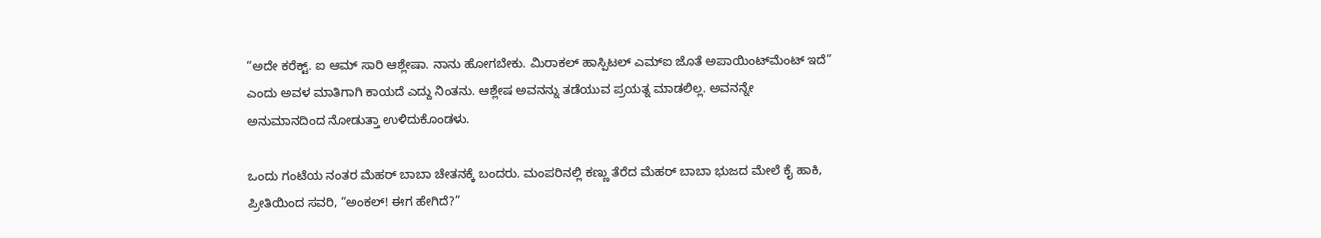“ಅದೇ ಕರೆಕ್ಟ್. ಐ ಆಮ್ ಸಾರಿ ಆಶ್ಲೇಷಾ. ನಾನು ಹೋಗಬೇಕು. ಮಿರಾಕಲ್ ಹಾಸ್ಪಿಟಲ್ ಎಮ್‌ಐ ಜೊತೆ ಅಪಾಯಿಂಟ್‌ಮೆಂಟ್ ಇದೆ” ಎಂದು ಅವಳ ಮಾತಿಗಾಗಿ ಕಾಯದೆ ಎದ್ದು ನಿಂತನು. ಆಶ್ಲೇಷ ಅವನನ್ನು ತಡೆಯುವ ಪ್ರಯತ್ನ ಮಾಡಲಿಲ್ಲ. ಅವನನ್ನೇ ಅನುಮಾನದಿಂದ ನೋಡುತ್ತಾ ಉಳಿದುಕೊಂಡಳು.

ಒಂದು ಗಂಟೆಯ ನಂತರ ಮೆಹರ್ ಬಾಬಾ ಚೇತನಕ್ಕೆ ಬಂದರು. ಮಂಪರಿನಲ್ಲಿ ಕಣ್ಣು ತೆರೆದ ಮೆಹರ್ ಬಾಬಾ ಭುಜದ ಮೇಲೆ ಕೈ ಹಾಕಿ, ಪ್ರೀತಿಯಿಂದ ಸವರಿ, “ಅಂಕಲ್! ಈಗ ಹೇಗಿದೆ?”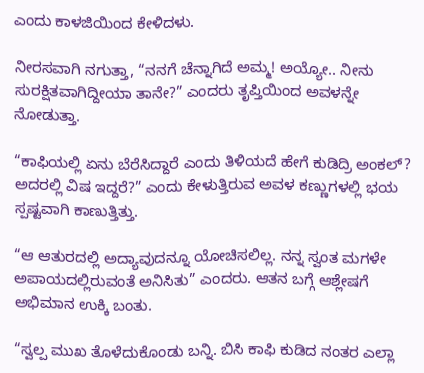ಎಂದು ಕಾಳಜಿಯಿಂದ ಕೇಳಿದಳು.

ನೀರಸವಾಗಿ ನಗುತ್ತಾ, “ನನಗೆ ಚೆನ್ನಾಗಿದೆ ಅಮ್ಮ! ಅಯ್ಯೋ.. ನೀನು ಸುರಕ್ಷಿತವಾಗಿದ್ದೀಯಾ ತಾನೇ?” ಎಂದರು ತೃಪ್ತಿಯಿಂದ ಅವಳನ್ನೇ ನೋಡುತ್ತಾ.

“ಕಾಫಿಯಲ್ಲಿ ಏನು ಬೆರೆಸಿದ್ದಾರೆ ಎಂದು ತಿಳಿಯದೆ ಹೇಗೆ ಕುಡಿದ್ರಿ ಅಂಕಲ್? ಅದರಲ್ಲಿ ವಿಷ ಇದ್ದರೆ?” ಎಂದು ಕೇಳುತ್ತಿರುವ ಅವಳ ಕಣ್ಣುಗಳಲ್ಲಿ ಭಯ ಸ್ಪಷ್ಟವಾಗಿ ಕಾಣುತ್ತಿತ್ತು.

“ಆ ಆತುರದಲ್ಲಿ ಅದ್ಯಾವುದನ್ನೂ ಯೋಚಿಸಲಿಲ್ಲ. ನನ್ನ ಸ್ವಂತ ಮಗಳೇ ಅಪಾಯದಲ್ಲಿರುವಂತೆ ಅನಿಸಿತು” ಎಂದರು. ಆತನ ಬಗ್ಗೆ ಆಶ್ಲೇಷಗೆ ಅಭಿಮಾನ ಉಕ್ಕಿ ಬಂತು.

“ಸ್ವಲ್ಪ ಮುಖ ತೊಳೆದುಕೊಂಡು ಬನ್ನಿ. ಬಿಸಿ ಕಾಫಿ ಕುಡಿದ ನಂತರ ಎಲ್ಲಾ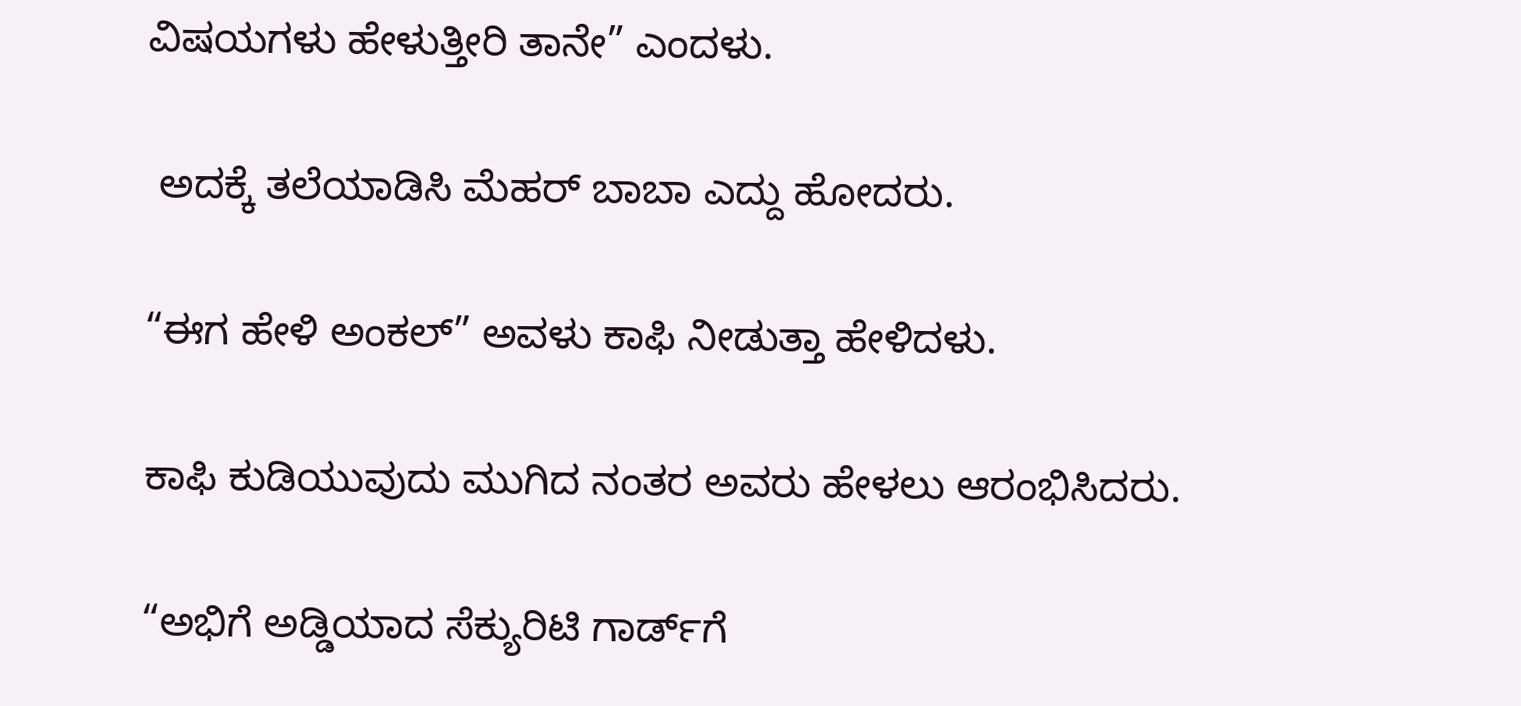ವಿಷಯಗಳು ಹೇಳುತ್ತೀರಿ ತಾನೇ” ಎಂದಳು.

 ಅದಕ್ಕೆ ತಲೆಯಾಡಿಸಿ ಮೆಹರ್ ಬಾಬಾ ಎದ್ದು ಹೋದರು.

“ಈಗ ಹೇಳಿ ಅಂಕಲ್” ಅವಳು ಕಾಫಿ ನೀಡುತ್ತಾ ಹೇಳಿದಳು.

ಕಾಫಿ ಕುಡಿಯುವುದು ಮುಗಿದ ನಂತರ ಅವರು ಹೇಳಲು ಆರಂಭಿಸಿದರು.

“ಅಭಿಗೆ ಅಡ್ಡಿಯಾದ ಸೆಕ್ಯುರಿಟಿ ಗಾರ್ಡ್‌ಗೆ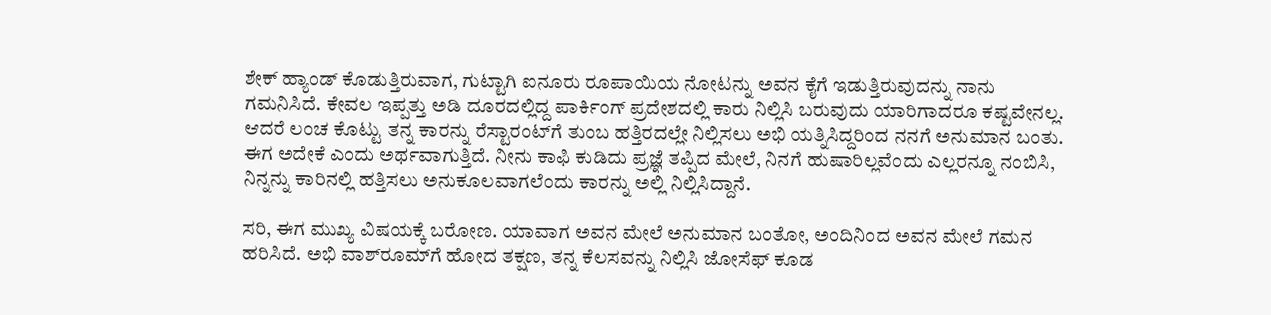ಶೇಕ್ ಹ್ಯಾಂಡ್ ಕೊಡುತ್ತಿರುವಾಗ, ಗುಟ್ಟಾಗಿ ಐನೂರು ರೂಪಾಯಿಯ ನೋಟನ್ನು ಅವನ ಕೈಗೆ ಇಡುತ್ತಿರುವುದನ್ನು ನಾನು ಗಮನಿಸಿದೆ. ಕೇವಲ ಇಪ್ಪತ್ತು ಅಡಿ ದೂರದಲ್ಲಿದ್ದ ಪಾರ್ಕಿಂಗ್ ಪ್ರದೇಶದಲ್ಲಿ ಕಾರು ನಿಲ್ಲಿಸಿ ಬರುವುದು ಯಾರಿಗಾದರೂ ಕಷ್ಟವೇನಲ್ಲ. ಆದರೆ ಲಂಚ ಕೊಟ್ಟು ತನ್ನ ಕಾರನ್ನು ರೆಸ್ಟಾರಂಟ್‌ಗೆ ತುಂಬ ಹತ್ತಿರದಲ್ಲೇ ನಿಲ್ಲಿಸಲು ಅಭಿ ಯತ್ನಿಸಿದ್ದರಿಂದ ನನಗೆ ಅನುಮಾನ ಬಂತು. ಈಗ ಅದೇಕೆ ಎಂದು ಅರ್ಥವಾಗುತ್ತಿದೆ. ನೀನು ಕಾಫಿ ಕುಡಿದು ಪ್ರಜ್ಞೆ ತಪ್ಪಿದ ಮೇಲೆ, ನಿನಗೆ ಹುಷಾರಿಲ್ಲವೆಂದು ಎಲ್ಲರನ್ನೂ ನಂಬಿಸಿ, ನಿನ್ನನ್ನು ಕಾರಿನಲ್ಲಿ ಹತ್ತಿಸಲು ಅನುಕೂಲವಾಗಲೆಂದು ಕಾರನ್ನು ಅಲ್ಲಿ ನಿಲ್ಲಿಸಿದ್ದಾನೆ.

ಸರಿ, ಈಗ ಮುಖ್ಯ ವಿಷಯಕ್ಕೆ ಬರೋಣ. ಯಾವಾಗ ಅವನ ಮೇಲೆ ಅನುಮಾನ ಬಂತೋ, ಅಂದಿನಿಂದ ಅವನ ಮೇಲೆ ಗಮನ ಹರಿಸಿದೆ. ಅಭಿ ವಾಶ್‌ರೂಮ್‌ಗೆ ಹೋದ ತಕ್ಷಣ, ತನ್ನ ಕೆಲಸವನ್ನು ನಿಲ್ಲಿಸಿ ಜೋಸೆಫ್ ಕೂಡ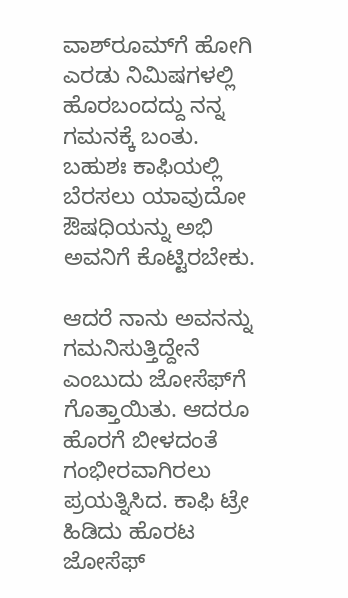ವಾಶ್‌ರೂಮ್‌ಗೆ ಹೋಗಿ ಎರಡು ನಿಮಿಷಗಳಲ್ಲಿ ಹೊರಬಂದದ್ದು ನನ್ನ ಗಮನಕ್ಕೆ ಬಂತು. ಬಹುಶಃ ಕಾಫಿಯಲ್ಲಿ ಬೆರಸಲು ಯಾವುದೋ ಔಷಧಿಯನ್ನು ಅಭಿ ಅವನಿಗೆ ಕೊಟ್ಟಿರಬೇಕು.

ಆದರೆ ನಾನು ಅವನನ್ನು ಗಮನಿಸುತ್ತಿದ್ದೇನೆ ಎಂಬುದು ಜೋಸೆಫ್‌ಗೆ ಗೊತ್ತಾಯಿತು. ಆದರೂ ಹೊರಗೆ ಬೀಳದಂತೆ ಗಂಭೀರವಾಗಿರಲು ಪ್ರಯತ್ನಿಸಿದ. ಕಾಫಿ ಟ್ರೇ ಹಿಡಿದು ಹೊರಟ ಜೋಸೆಫ್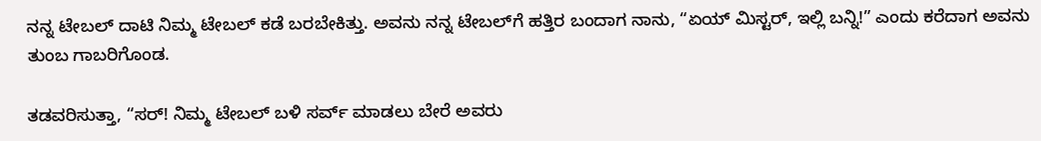ನನ್ನ ಟೇಬಲ್ ದಾಟಿ ನಿಮ್ಮ ಟೇಬಲ್ ಕಡೆ ಬರಬೇಕಿತ್ತು. ಅವನು ನನ್ನ ಟೇಬಲ್‌ಗೆ ಹತ್ತಿರ ಬಂದಾಗ ನಾನು, “ಏಯ್ ಮಿಸ್ಟರ್, ಇಲ್ಲಿ ಬನ್ನಿ!” ಎಂದು ಕರೆದಾಗ ಅವನು ತುಂಬ ಗಾಬರಿಗೊಂಡ.

ತಡವರಿಸುತ್ತಾ, “ಸರ್! ನಿಮ್ಮ ಟೇಬಲ್ ಬಳಿ ಸರ್ವ್ ಮಾಡಲು ಬೇರೆ ಅವರು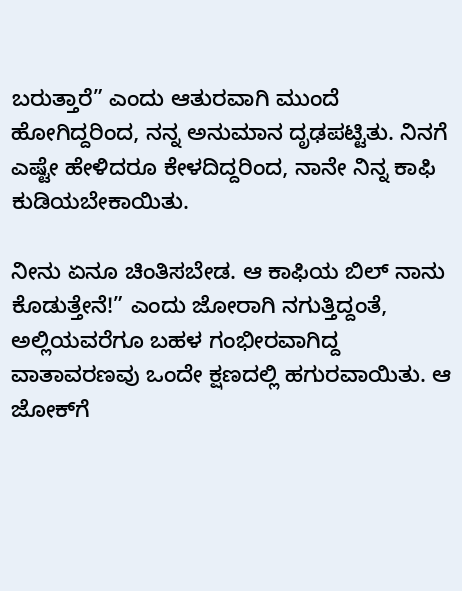ಬರುತ್ತಾರೆ” ಎಂದು ಆತುರವಾಗಿ ಮುಂದೆ ಹೋಗಿದ್ದರಿಂದ, ನನ್ನ ಅನುಮಾನ ದೃಢಪಟ್ಟಿತು. ನಿನಗೆ ಎಷ್ಟೇ ಹೇಳಿದರೂ ಕೇಳದಿದ್ದರಿಂದ, ನಾನೇ ನಿನ್ನ ಕಾಫಿ ಕುಡಿಯಬೇಕಾಯಿತು.

ನೀನು ಏನೂ ಚಿಂತಿಸಬೇಡ. ಆ ಕಾಫಿಯ ಬಿಲ್ ನಾನು ಕೊಡುತ್ತೇನೆ!” ಎಂದು ಜೋರಾಗಿ ನಗುತ್ತಿದ್ದಂತೆ, ಅಲ್ಲಿಯವರೆಗೂ ಬಹಳ ಗಂಭೀರವಾಗಿದ್ದ ವಾತಾವರಣವು ಒಂದೇ ಕ್ಷಣದಲ್ಲಿ ಹಗುರವಾಯಿತು. ಆ ಜೋಕ್‌ಗೆ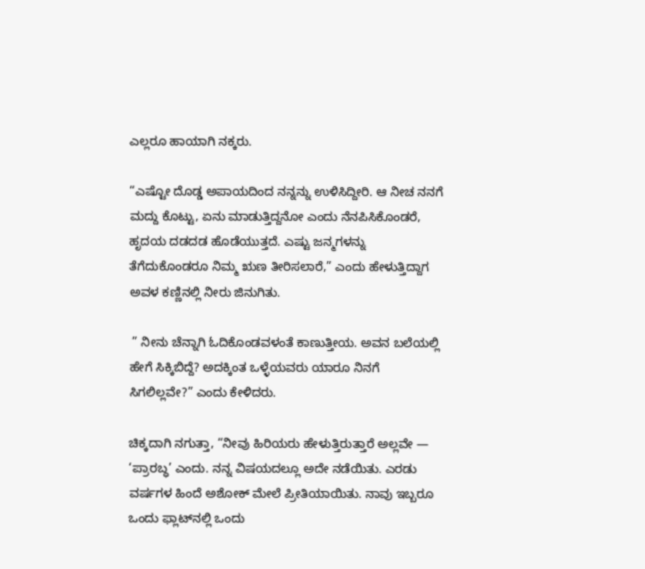ಎಲ್ಲರೂ ಹಾಯಾಗಿ ನಕ್ಕರು.

“ಎಷ್ಟೋ ದೊಡ್ಡ ಅಪಾಯದಿಂದ ನನ್ನನ್ನು ಉಳಿಸಿದ್ದೀರಿ. ಆ ನೀಚ ನನಗೆ ಮದ್ದು ಕೊಟ್ಟು, ಏನು ಮಾಡುತ್ತಿದ್ದನೋ ಎಂದು ನೆನಪಿಸಿಕೊಂಡರೆ, ಹೃದಯ ದಡದಡ ಹೊಡೆಯುತ್ತದೆ. ಎಷ್ಟು ಜನ್ಮಗಳನ್ನು ತೆಗೆದುಕೊಂಡರೂ ನಿಮ್ಮ ಋಣ ತೀರಿಸಲಾರೆ,” ಎಂದು ಹೇಳುತ್ತಿದ್ದಾಗ ಅವಳ ಕಣ್ಣಿನಲ್ಲಿ ನೀರು ಜಿನುಗಿತು.

 ” ನೀನು ಚೆನ್ನಾಗಿ ಓದಿಕೊಂಡವಳಂತೆ ಕಾಣುತ್ತೀಯ. ಅವನ ಬಲೆಯಲ್ಲಿ ಹೇಗೆ ಸಿಕ್ಕಿಬಿದ್ದೆ? ಅದಕ್ಕಿಂತ ಒಳ್ಳೆಯವರು ಯಾರೂ ನಿನಗೆ ಸಿಗಲಿಲ್ಲವೇ?” ಎಂದು ಕೇಳಿದರು.

ಚಿಕ್ಕದಾಗಿ ನಗುತ್ತಾ, “ನೀವು ಹಿರಿಯರು ಹೇಳುತ್ತಿರುತ್ತಾರೆ ಅಲ್ಲವೇ — ‘ಪ್ರಾರಬ್ಧ’ ಎಂದು. ನನ್ನ ವಿಷಯದಲ್ಲೂ ಅದೇ ನಡೆಯಿತು. ಎರಡು ವರ್ಷಗಳ ಹಿಂದೆ ಅಶೋಕ್ ಮೇಲೆ ಪ್ರೀತಿಯಾಯಿತು. ನಾವು ಇಬ್ಬರೂ ಒಂದು ಫ್ಲಾಟ್‌ನಲ್ಲಿ ಒಂದು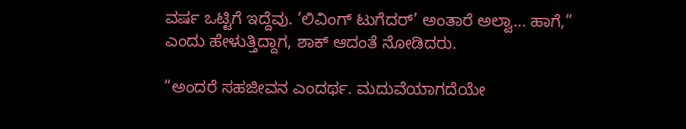ವರ್ಷ ಒಟ್ಟಿಗೆ ಇದ್ದೆವು. ‘ಲಿವಿಂಗ್ ಟುಗೆದರ್’ ಅಂತಾರೆ ಅಲ್ವಾ… ಹಾಗೆ,” ಎಂದು ಹೇಳುತ್ತಿದ್ದಾಗ, ಶಾಕ್ ಆದಂತೆ ನೋಡಿದರು.

“ಅಂದರೆ ಸಹಜೀವನ ಎಂದರ್ಥ. ಮದುವೆಯಾಗದೆಯೇ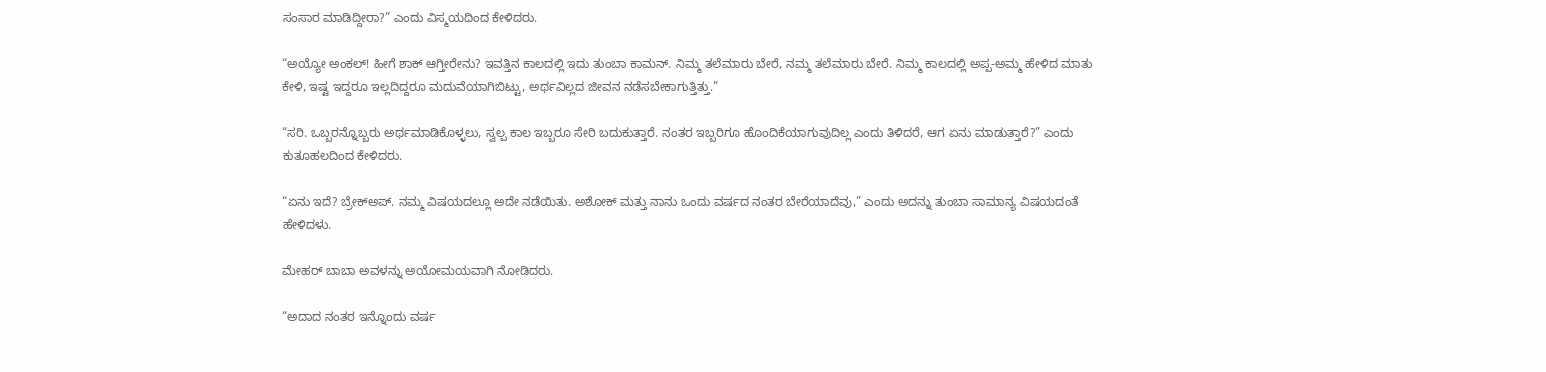ಸಂಸಾರ ಮಾಡಿದ್ದೀರಾ?” ಎಂದು ವಿಸ್ಮಯದಿಂದ ಕೇಳಿದರು.

“ಅಯ್ಯೋ ಅಂಕಲ್! ಹೀಗೆ ಶಾಕ್ ಆಗ್ತೀರೇನು? ಇವತ್ತಿನ ಕಾಲದಲ್ಲಿ ಇದು ತುಂಬಾ ಕಾಮನ್. ನಿಮ್ಮ ತಲೆಮಾರು ಬೇರೆ, ನಮ್ಮ ತಲೆಮಾರು ಬೇರೆ. ನಿಮ್ಮ ಕಾಲದಲ್ಲಿ ಅಪ್ಪ-ಅಮ್ಮ ಹೇಳಿದ ಮಾತು ಕೇಳಿ, ಇಷ್ಟ ಇದ್ದರೂ ಇಲ್ಲದಿದ್ದರೂ ಮದುವೆಯಾಗಿಬಿಟ್ಟು, ಅರ್ಥವಿಲ್ಲದ ಜೀವನ ನಡೆಸಬೇಕಾಗುತ್ತಿತ್ತು.”

“ಸರಿ. ಒಬ್ಬರನ್ನೊಬ್ಬರು ಅರ್ಥಮಾಡಿಕೊಳ್ಳಲು, ಸ್ವಲ್ಪ ಕಾಲ ಇಬ್ಬರೂ ಸೇರಿ ಬದುಕುತ್ತಾರೆ. ನಂತರ ಇಬ್ಬರಿಗೂ ಹೊಂದಿಕೆಯಾಗುವುದಿಲ್ಲ ಎಂದು ತಿಳಿದರೆ, ಆಗ ಏನು ಮಾಡುತ್ತಾರೆ?” ಎಂದು ಕುತೂಹಲದಿಂದ ಕೇಳಿದರು.

“ಏನು ಇದೆ? ಬ್ರೇಕ್‌ಅಪ್. ನಮ್ಮ ವಿಷಯದಲ್ಲೂ ಅದೇ ನಡೆಯಿತು. ಅಶೋಕ್ ಮತ್ತು ನಾನು ಒಂದು ವರ್ಷದ ನಂತರ ಬೇರೆಯಾದೆವು,” ಎಂದು ಅದನ್ನು ತುಂಬಾ ಸಾಮಾನ್ಯ ವಿಷಯದಂತೆ ಹೇಳಿದಳು.

ಮೇಹರ್ ಬಾಬಾ ಅವಳನ್ನು ಅಯೋಮಯವಾಗಿ ನೋಡಿದರು.

“ಅದಾದ ನಂತರ ಇನ್ನೊಂದು ವರ್ಷ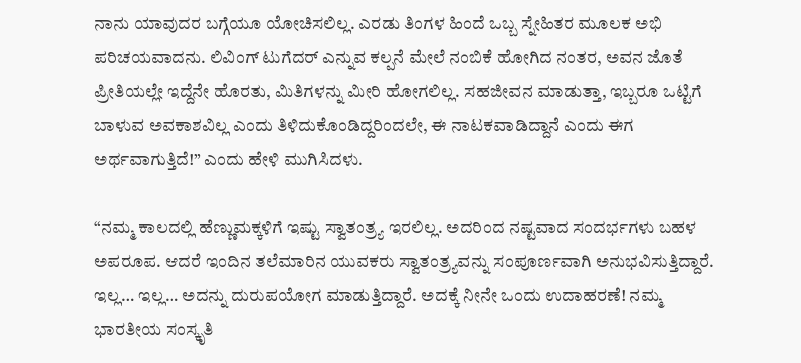ನಾನು ಯಾವುದರ ಬಗ್ಗೆಯೂ ಯೋಚಿಸಲಿಲ್ಲ. ಎರಡು ತಿಂಗಳ ಹಿಂದೆ ಒಬ್ಬ ಸ್ನೇಹಿತರ ಮೂಲಕ ಅಭಿ ಪರಿಚಯವಾದನು. ಲಿವಿಂಗ್ ಟುಗೆದರ್ ಎನ್ನುವ ಕಲ್ಪನೆ ಮೇಲೆ ನಂಬಿಕೆ ಹೋಗಿದ ನಂತರ, ಅವನ ಜೊತೆ ಪ್ರೀತಿಯಲ್ಲೇ ಇದ್ದೆನೇ ಹೊರತು, ಮಿತಿಗಳನ್ನು ಮೀರಿ ಹೋಗಲಿಲ್ಲ. ಸಹಜೀವನ ಮಾಡುತ್ತಾ, ಇಬ್ಬರೂ ಒಟ್ಟಿಗೆ ಬಾಳುವ ಅವಕಾಶವಿಲ್ಲ ಎಂದು ತಿಳಿದುಕೊಂಡಿದ್ದರಿಂದಲೇ, ಈ ನಾಟಕವಾಡಿದ್ದಾನೆ ಎಂದು ಈಗ ಅರ್ಥವಾಗುತ್ತಿದೆ!” ಎಂದು ಹೇಳಿ ಮುಗಿಸಿದಳು.

“ನಮ್ಮ ಕಾಲದಲ್ಲಿ ಹೆಣ್ಣುಮಕ್ಕಳಿಗೆ ಇಷ್ಟು ಸ್ವಾತಂತ್ರ್ಯ ಇರಲಿಲ್ಲ. ಅದರಿಂದ ನಷ್ಟವಾದ ಸಂದರ್ಭಗಳು ಬಹಳ ಅಪರೂಪ. ಆದರೆ ಇಂದಿನ ತಲೆಮಾರಿನ ಯುವಕರು ಸ್ವಾತಂತ್ರ್ಯವನ್ನು ಸಂಪೂರ್ಣವಾಗಿ ಅನುಭವಿಸುತ್ತಿದ್ದಾರೆ. ಇಲ್ಲ… ಇಲ್ಲ… ಅದನ್ನು ದುರುಪಯೋಗ ಮಾಡುತ್ತಿದ್ದಾರೆ. ಅದಕ್ಕೆ ನೀನೇ ಒಂದು ಉದಾಹರಣೆ! ನಮ್ಮ ಭಾರತೀಯ ಸಂಸ್ಕೃತಿ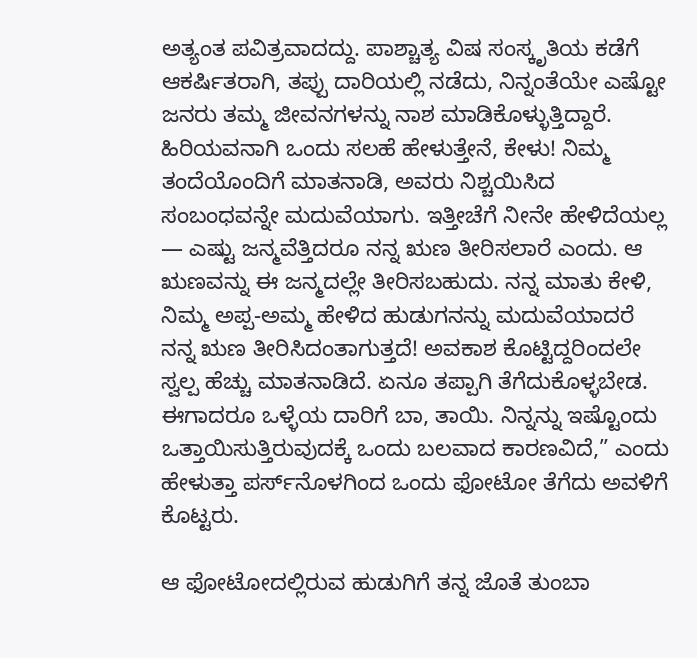ಅತ್ಯಂತ ಪವಿತ್ರವಾದದ್ದು. ಪಾಶ್ಚಾತ್ಯ ವಿಷ ಸಂಸ್ಕೃತಿಯ ಕಡೆಗೆ ಆಕರ್ಷಿತರಾಗಿ, ತಪ್ಪು ದಾರಿಯಲ್ಲಿ ನಡೆದು, ನಿನ್ನಂತೆಯೇ ಎಷ್ಟೋ ಜನರು ತಮ್ಮ ಜೀವನಗಳನ್ನು ನಾಶ ಮಾಡಿಕೊಳ್ಳುತ್ತಿದ್ದಾರೆ.  ಹಿರಿಯವನಾಗಿ ಒಂದು ಸಲಹೆ ಹೇಳುತ್ತೇನೆ, ಕೇಳು! ನಿಮ್ಮ ತಂದೆಯೊಂದಿಗೆ ಮಾತನಾಡಿ, ಅವರು ನಿಶ್ಚಯಿಸಿದ ಸಂಬಂಧವನ್ನೇ ಮದುವೆಯಾಗು. ಇತ್ತೀಚೆಗೆ ನೀನೇ ಹೇಳಿದೆಯಲ್ಲ — ಎಷ್ಟು ಜನ್ಮವೆತ್ತಿದರೂ ನನ್ನ ಋಣ ತೀರಿಸಲಾರೆ ಎಂದು. ಆ ಋಣವನ್ನು ಈ ಜನ್ಮದಲ್ಲೇ ತೀರಿಸಬಹುದು. ನನ್ನ ಮಾತು ಕೇಳಿ, ನಿಮ್ಮ ಅಪ್ಪ-ಅಮ್ಮ ಹೇಳಿದ ಹುಡುಗನನ್ನು ಮದುವೆಯಾದರೆ ನನ್ನ ಋಣ ತೀರಿಸಿದಂತಾಗುತ್ತದೆ! ಅವಕಾಶ ಕೊಟ್ಟಿದ್ದರಿಂದಲೇ ಸ್ವಲ್ಪ ಹೆಚ್ಚು ಮಾತನಾಡಿದೆ. ಏನೂ ತಪ್ಪಾಗಿ ತೆಗೆದುಕೊಳ್ಳಬೇಡ. ಈಗಾದರೂ ಒಳ್ಳೆಯ ದಾರಿಗೆ ಬಾ, ತಾಯಿ. ನಿನ್ನನ್ನು ಇಷ್ಟೊಂದು ಒತ್ತಾಯಿಸುತ್ತಿರುವುದಕ್ಕೆ ಒಂದು ಬಲವಾದ ಕಾರಣವಿದೆ,” ಎಂದು ಹೇಳುತ್ತಾ ಪರ್ಸ್‌ನೊಳಗಿಂದ ಒಂದು ಫೋಟೋ ತೆಗೆದು ಅವಳಿಗೆ ಕೊಟ್ಟರು.

ಆ ಫೋಟೋದಲ್ಲಿರುವ ಹುಡುಗಿಗೆ ತನ್ನ ಜೊತೆ ತುಂಬಾ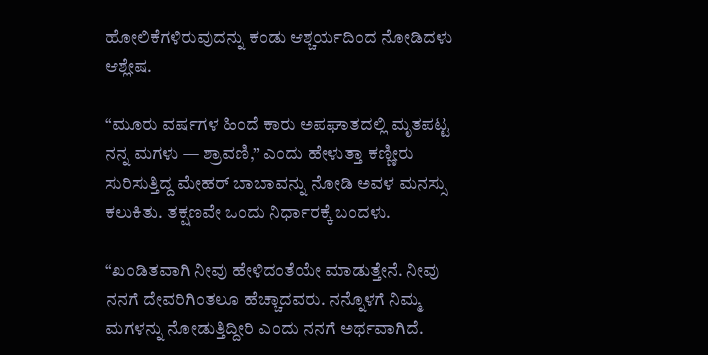ಹೋಲಿಕೆಗಳಿರುವುದನ್ನು ಕಂಡು ಆಶ್ಚರ್ಯದಿಂದ ನೋಡಿದಳು ಆಶ್ಲೇಷ.

“ಮೂರು ವರ್ಷಗಳ ಹಿಂದೆ ಕಾರು ಅಪಘಾತದಲ್ಲಿ ಮೃತಪಟ್ಟ ನನ್ನ ಮಗಳು — ಶ್ರಾವಣಿ,” ಎಂದು ಹೇಳುತ್ತಾ ಕಣ್ಣೀರು ಸುರಿಸುತ್ತಿದ್ದ ಮೇಹರ್ ಬಾಬಾವನ್ನು ನೋಡಿ ಅವಳ ಮನಸ್ಸು ಕಲುಕಿತು. ತಕ್ಷಣವೇ ಒಂದು ನಿರ್ಧಾರಕ್ಕೆ ಬಂದಳು.

“ಖಂಡಿತವಾಗಿ ನೀವು ಹೇಳಿದಂತೆಯೇ ಮಾಡುತ್ತೇನೆ. ನೀವು ನನಗೆ ದೇವರಿಗಿಂತಲೂ ಹೆಚ್ಚಾದವರು. ನನ್ನೊಳಗೆ ನಿಮ್ಮ ಮಗಳನ್ನು ನೋಡುತ್ತಿದ್ದೀರಿ ಎಂದು ನನಗೆ ಅರ್ಥವಾಗಿದೆ.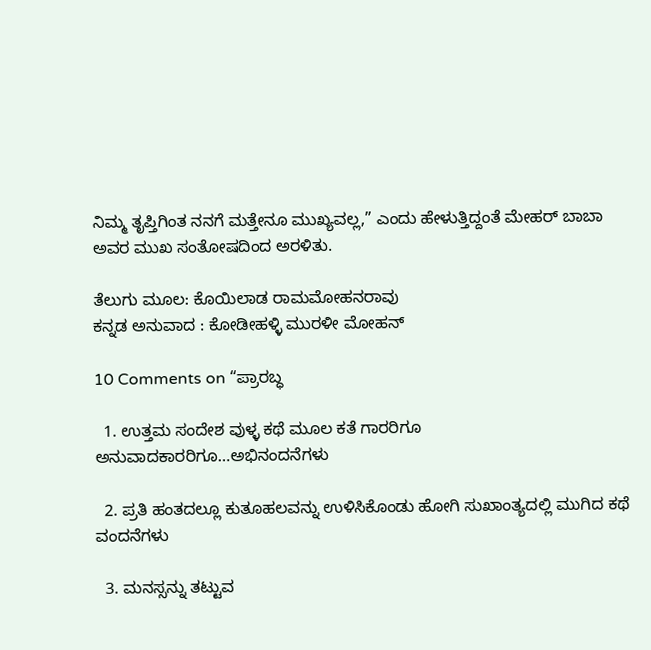ನಿಮ್ಮ ತೃಪ್ತಿಗಿಂತ ನನಗೆ ಮತ್ತೇನೂ ಮುಖ್ಯವಲ್ಲ,” ಎಂದು ಹೇಳುತ್ತಿದ್ದಂತೆ ಮೇಹರ್ ಬಾಬಾ ಅವರ ಮುಖ ಸಂತೋಷದಿಂದ ಅರಳಿತು.

ತೆಲುಗು ಮೂಲ: ಕೊಯಿಲಾಡ ರಾಮಮೋಹನರಾವು
ಕನ್ನಡ ಅನುವಾದ : ಕೋಡೀಹಳ್ಳಿ ಮುರಳೀ ಮೋಹನ್

10 Comments on “ಪ್ರಾರಬ್ಧ

  1. ಉತ್ತಮ ಸಂದೇಶ ವುಳ್ಳ ಕಥೆ ಮೂಲ ಕತೆ ಗಾರರಿಗೂ ಅನುವಾದಕಾರರಿಗೂ…ಅಭಿನಂದನೆಗಳು

  2. ಪ್ರತಿ ಹಂತದಲ್ಲೂ ಕುತೂಹಲವನ್ನು ಉಳಿಸಿಕೊಂಡು ಹೋಗಿ ಸುಖಾಂತ್ಯದಲ್ಲಿ ಮುಗಿದ ಕಥೆ ವಂದನೆಗಳು

  3. ಮನಸ್ಸನ್ನು ತಟ್ಟುವ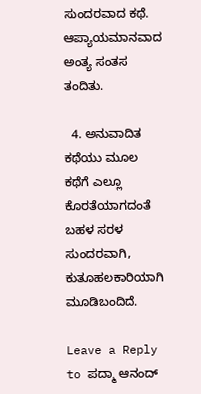ಸುಂದರವಾದ ಕಥೆ. ಆಪ್ಯಾಯಮಾನವಾದ ಅಂತ್ಯ ಸಂತಸ ತಂದಿತು.

  4. ಅನುವಾದಿತ ಕಥೆಯು ಮೂಲ ಕಥೆಗೆ ಎಲ್ಲೂ ಕೊರತೆಯಾಗದಂತೆ ಬಹಳ ಸರಳ ಸುಂದರವಾಗಿ, ಕುತೂಹಲಕಾರಿಯಾಗಿ ಮೂಡಿಬಂದಿದೆ.

Leave a Reply to ಪದ್ಮಾ ಆನಂದ್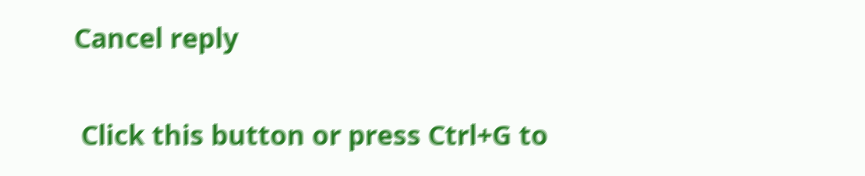Cancel reply

 Click this button or press Ctrl+G to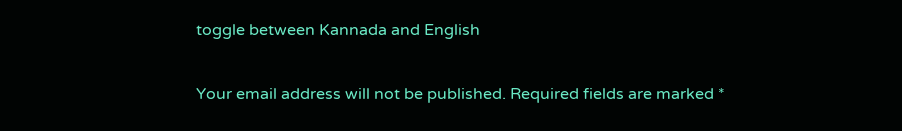toggle between Kannada and English

Your email address will not be published. Required fields are marked *